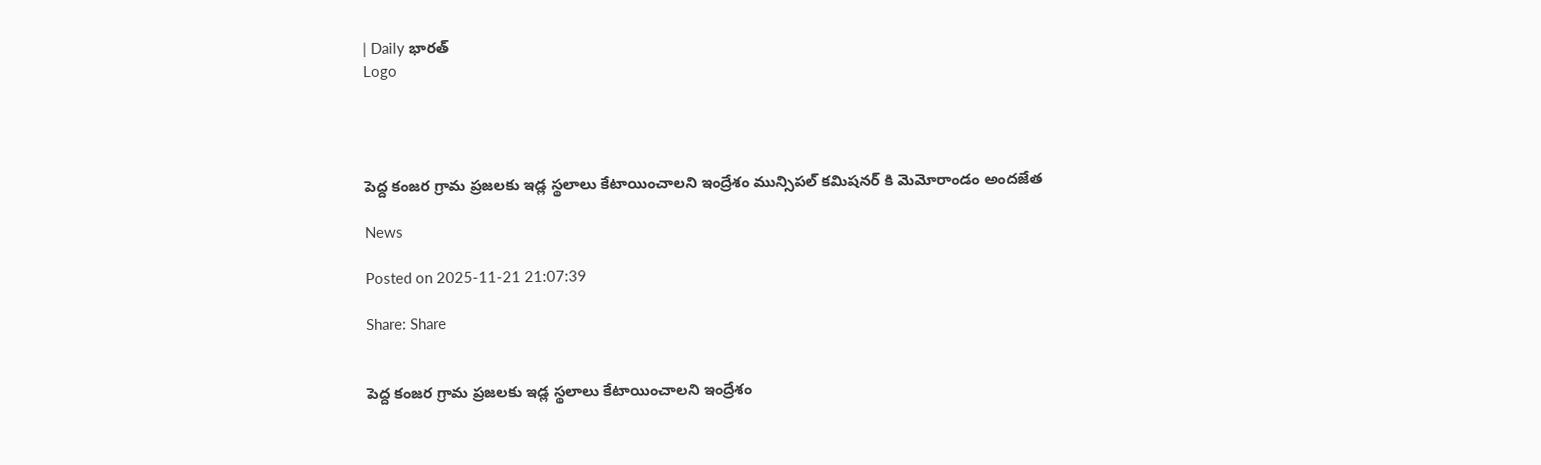| Daily భారత్
Logo




పెద్ద కంజర గ్రామ ప్రజలకు ఇడ్ల స్థలాలు కేటాయించాలని ఇంద్రేశం మున్సిపల్ కమిషనర్ కి మెమోరాండం అందజేత

News

Posted on 2025-11-21 21:07:39

Share: Share


పెద్ద కంజర గ్రామ ప్రజలకు ఇడ్ల స్థలాలు కేటాయించాలని ఇంద్రేశం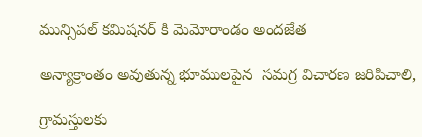మున్సిపల్ కమిషనర్ కి మెమోరాండం అందజేత

అన్యాక్రాంతం అవుతున్న భూములపైన  సమగ్ర విచారణ జరిపిచాలి,

గ్రామస్తులకు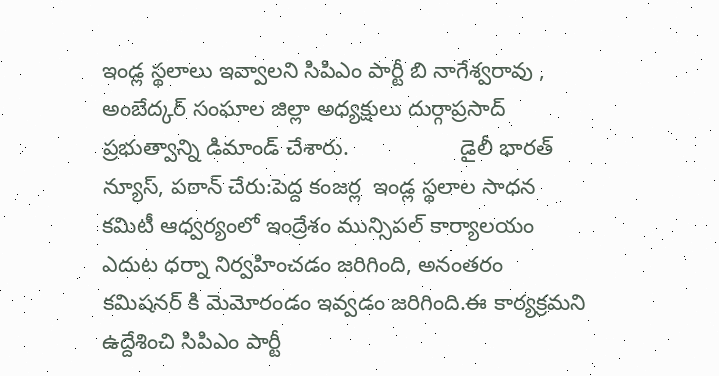ఇండ్ల స్థలాలు ఇవ్వాలని సిపిఎం పార్టీ బి నాగేశ్వరావు , అంబేద్కర్ సంఘాల జిల్లా అధ్యక్షులు దుర్గాప్రసాద్  ప్రభుత్వాన్ని డిమాండ్ చేశారు.                  డైలీ భారత్ న్యూస్, పఠాన్ చేరు:పెద్ద కంజర్ల  ఇండ్ల స్థలాల సాధన కమిటీ ఆధ్వర్యంలో ఇంద్రేశం మున్సిపల్ కార్యాలయం ఎదుట ధర్నా నిర్వహించడం జరిగింది, అనంతరం కమిషనర్ కి మెమోరండం ఇవ్వడం జరిగింది.ఈ కార్యక్రమని ఉద్దేశించి సిపిఎం పార్టీ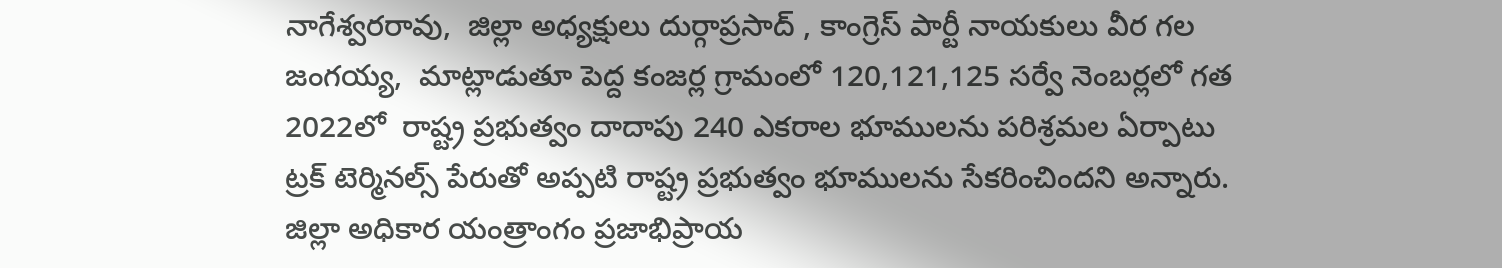నాగేశ్వరరావు,  జిల్లా అధ్యక్షులు దుర్గాప్రసాద్ , కాంగ్రెస్ పార్టీ నాయకులు వీర గల జంగయ్య,  మాట్లాడుతూ పెద్ద కంజర్ల గ్రామంలో 120,121,125 సర్వే నెంబర్లలో గత 2022లో  రాష్ట్ర ప్రభుత్వం దాదాపు 240 ఎకరాల భూములను పరిశ్రమల ఏర్పాటు ట్రక్ టెర్మినల్స్ పేరుతో అప్పటి రాష్ట్ర ప్రభుత్వం భూములను సేకరించిందని అన్నారు.            జిల్లా అధికార యంత్రాంగం ప్రజాభిప్రాయ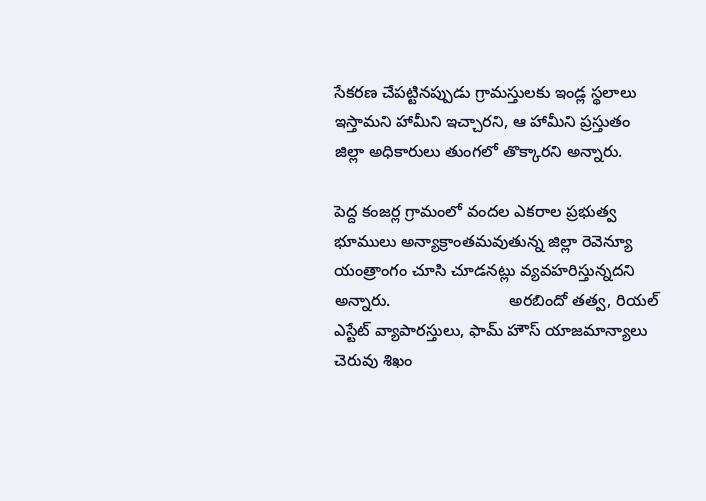సేకరణ చేపట్టినప్పుడు గ్రామస్తులకు ఇండ్ల స్థలాలు ఇస్తామని హామీని ఇచ్చారని, ఆ హామీని ప్రస్తుతం జిల్లా అధికారులు తుంగలో తొక్కారని అన్నారు.

పెద్ద కంజర్ల గ్రామంలో వందల ఎకరాల ప్రభుత్వ భూములు అన్యాక్రాంతమవుతున్న జిల్లా రెవెన్యూ యంత్రాంగం చూసి చూడనట్లు వ్యవహరిస్తున్నదని అన్నారు.                          అరబిందో తత్వ, రియల్ ఎస్టేట్ వ్యాపారస్తులు, ఫామ్ హౌస్ యాజమాన్యాలు చెరువు శిఖం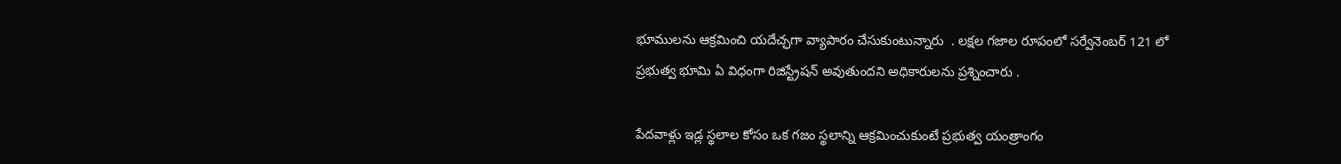భూములను ఆక్రమించి యదేచ్ఛగా వ్యాపారం చేసుకుంటున్నారు  . లక్షల గజాల రూపంలో సర్వేనెంబర్ 121 లో ప్రభుత్వ భూమి ఏ విధంగా రిజిస్ట్రేషన్ అవుతుందని అధికారులను ప్రశ్నించారు .

పేదవాళ్లు ఇడ్ల స్థలాల కోసం ఒక గజం స్థలాన్ని ఆక్రమించుకుంటే ప్రభుత్వ యంత్రాంగం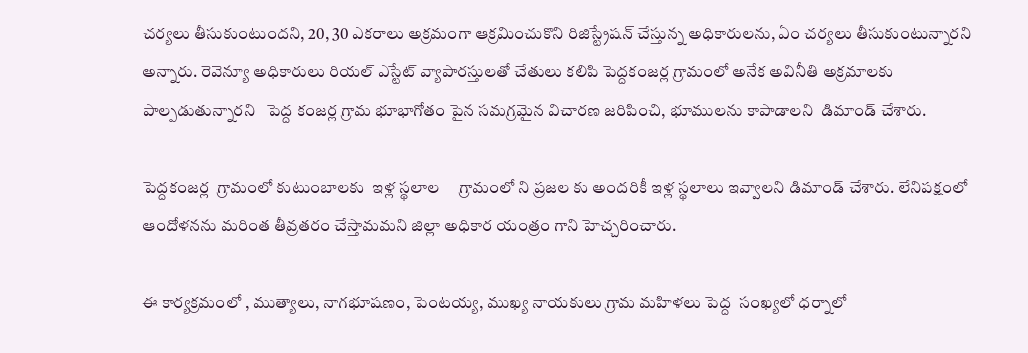చర్యలు తీసుకుంటుందని, 20, 30 ఎకరాలు అక్రమంగా ఆక్రమించుకొని రిజిస్ట్రేషన్ చేస్తున్న అధికారులను, ఏం చర్యలు తీసుకుంటున్నారని అన్నారు. రెవెన్యూ అధికారులు రియల్ ఎస్టేట్ వ్యాపారస్తులతో చేతులు కలిపి పెద్దకంజర్ల గ్రామంలో అనేక అవినీతి అక్రమాలకు పాల్పడుతున్నారని   పెద్ద కంజర్ల గ్రామ భూభాగోతం పైన సమగ్రమైన విచారణ జరిపించి, భూములను కాపాడాలని  డిమాండ్ చేశారు.

పెద్దకంజర్ల  గ్రామంలో కుటుంబాలకు  ఇళ్ల స్థలాల     గ్రామంలో ని ప్రజల కు అందరికీ ఇళ్ల స్థలాలు ఇవ్వాలని డిమాండ్ చేశారు. లేనిపక్షంలో ఆందోళనను మరింత తీవ్రతరం చేస్తామమని జిల్లా అధికార యంత్రం గాని హెచ్చరించారు.

ఈ కార్యక్రమంలో , ముత్యాలు, నాగభూషణం, పెంటయ్య, ముఖ్య నాయకులు గ్రామ మహిళలు పెద్ద  సంఖ్యలో ధర్నాలో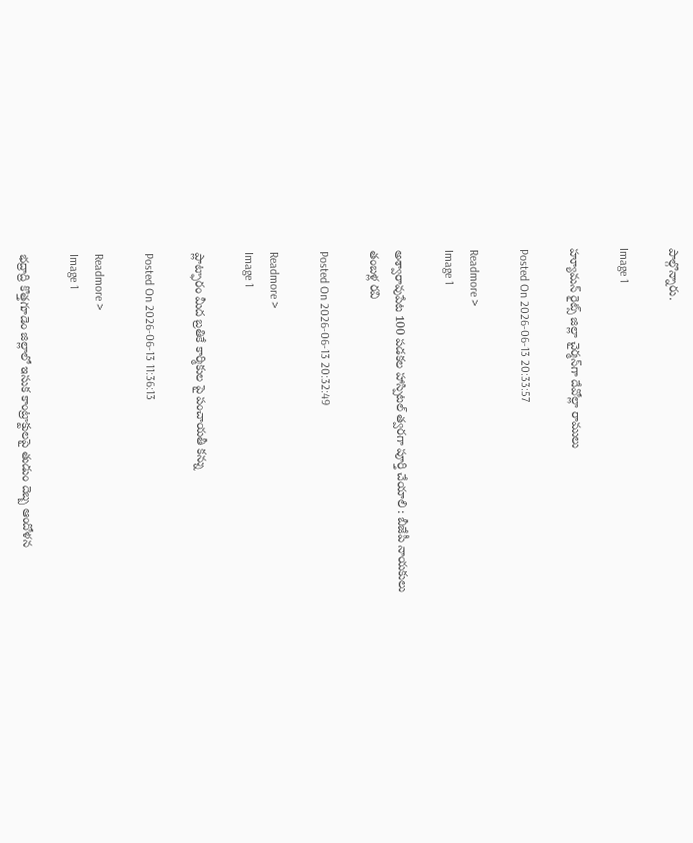పాల్గొన్నారు.

Image 1

హ్యూమన్‌ రైట్స్‌ జిల్లా చైర్మన్‌గా దేవోల్లా రాములు

Posted On 2026-06-13 20:33:57

Readmore >
Image 1

అశ్వారావుపేట 100 పడకల హాస్పిటల్ త్వరగా పూర్తి చేయాలి : బీజేపీ నాయకులు తంబళ్ల రవి

Posted On 2026-06-13 20:32:49

Readmore >
Image 1

ప్లాట్ఫారం మీద బ్రతికే కార్మికుల పై పంచాయతీ కన్ను

Posted On 2026-06-13 11:36:13

Readmore >
Image 1

భద్రాద్రి కొత్తగూడెం జిల్లాలో ఇసుక కాంట్రాక్టులపై తుడుం దెబ్బ ఆందోళన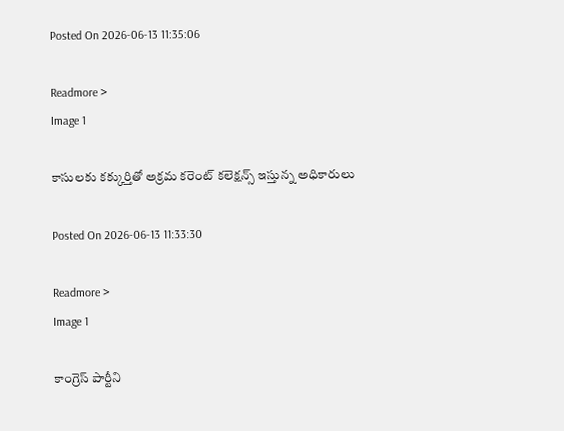Posted On 2026-06-13 11:35:06

Readmore >
Image 1

కాసులకు కక్కుర్తితో అక్రమ కరెంట్ కలెక్షన్స్ ఇస్తున్న అధికారులు

Posted On 2026-06-13 11:33:30

Readmore >
Image 1

కాంగ్రెస్ పార్టీని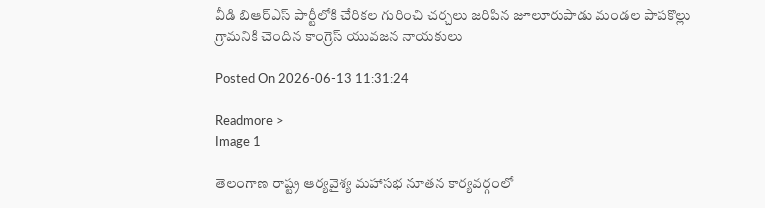వీడి బిఆర్ఎస్ పార్టీలోకి చేరికల గురించి చర్చలు జరిపిన జూలూరుపాడు మండల పాపకొల్లు గ్రామనికి చెందిన కాంగ్రెస్ యువజన నాయకులు

Posted On 2026-06-13 11:31:24

Readmore >
Image 1

తెలంగాణ రాష్ట్ర ఆర్యవైశ్య మహాసభ నూతన కార్యవర్గంలో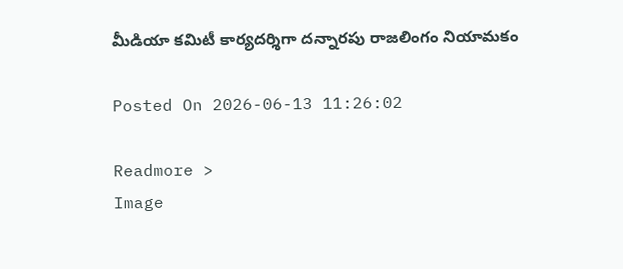మీడియా కమిటీ కార్యదర్శిగా దన్నారపు రాజలింగం నియామకం

Posted On 2026-06-13 11:26:02

Readmore >
Image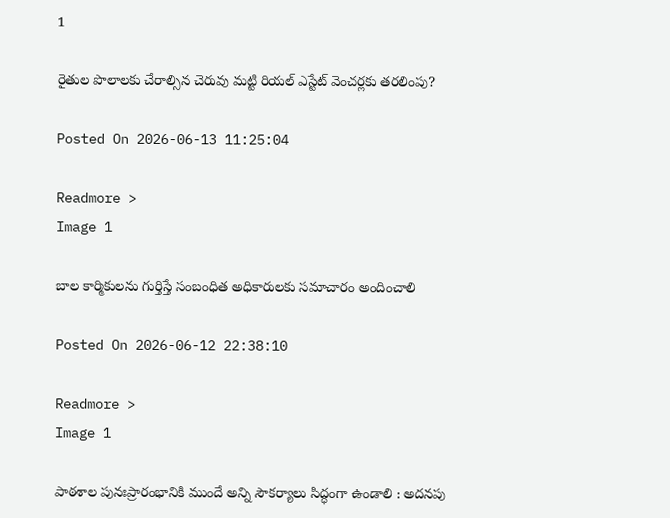1

రైతుల పొలాలకు చేరాల్సిన చెరువు మట్టి రియల్ ఎస్టేట్ వెంచర్లకు తరలింపు?

Posted On 2026-06-13 11:25:04

Readmore >
Image 1

బాల కార్మికులను గుర్తిస్తే సంబంధిత అధికారులకు సమాచారం అందించాలి

Posted On 2026-06-12 22:38:10

Readmore >
Image 1

పాఠశాల పునఃప్రారంభానికి ముందే అన్ని సౌకర్యాలు సిద్ధంగా ఉండాలి : అదనపు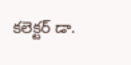కలెక్టర్ డా.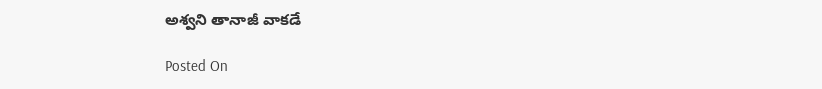అశ్వని తానాజీ వాకడే

Posted On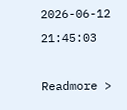2026-06-12 21:45:03

Readmore >